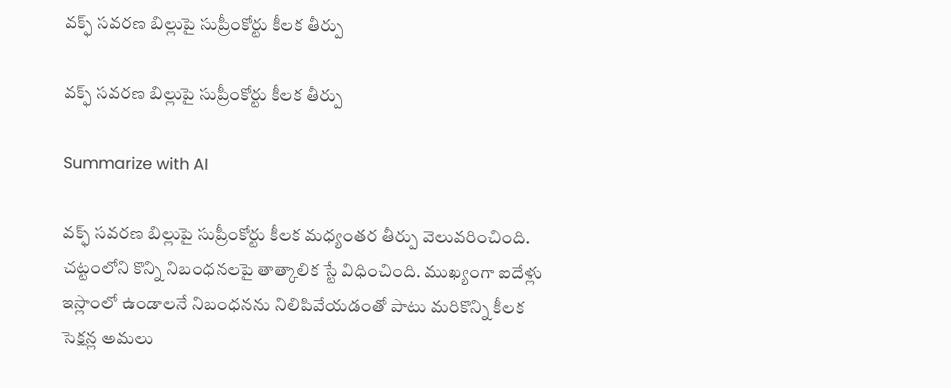వక్ఫ్‌ సవరణ బిల్లుపై సుప్రీంకోర్టు కీలక తీర్పు

వక్ఫ్‌ సవరణ బిల్లుపై సుప్రీంకోర్టు కీలక తీర్పు

Summarize with AI

వక్ఫ్‌ సవరణ బిల్లుపై సుప్రీంకోర్టు కీలక మధ్యంతర తీర్పు వెలువరించింది. చట్టంలోని కొన్ని నిబంధనలపై తాత్కాలిక స్టే విధించింది. ముఖ్యంగా ఐదేళ్లు ఇస్లాంలో ఉండాలనే నిబంధనను నిలిపివేయడంతో పాటు మరికొన్ని కీలక సెక్షన్ల అమలు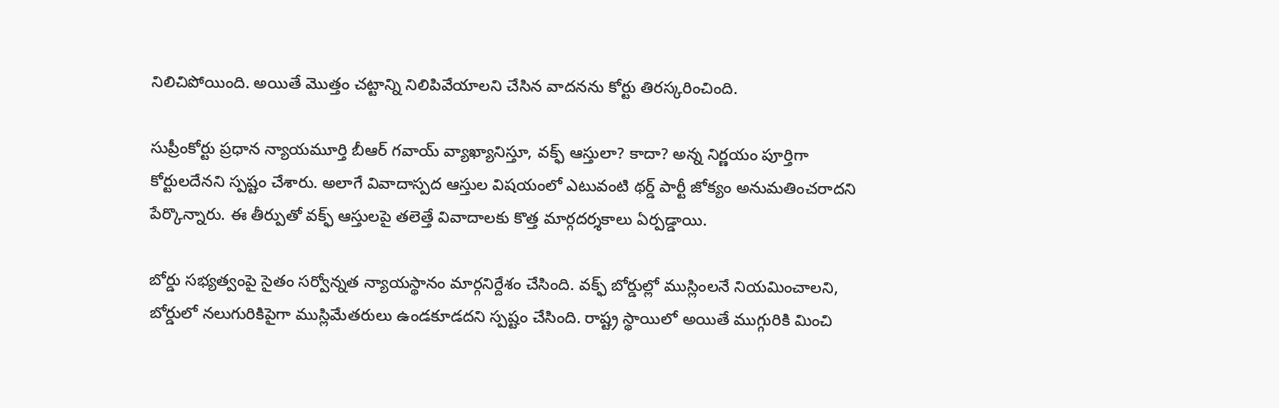నిలిచిపోయింది. అయితే మొత్తం చట్టాన్ని నిలిపివేయాలని చేసిన వాదనను కోర్టు తిరస్కరించింది.

సుప్రీంకోర్టు ప్రధాన న్యాయమూర్తి బీఆర్‌ గవాయ్‌ వ్యాఖ్యానిస్తూ, వక్ఫ్‌ ఆస్తులా? కాదా? అన్న నిర్ణయం పూర్తిగా కోర్టులదేనని స్పష్టం చేశారు. అలాగే వివాదాస్పద ఆస్తుల విషయంలో ఎటువంటి థర్డ్ పార్టీ జోక్యం అనుమతించరాదని పేర్కొన్నారు. ఈ తీర్పుతో వక్ఫ్‌ ఆస్తులపై తలెత్తే వివాదాలకు కొత్త మార్గదర్శకాలు ఏర్పడ్డాయి.

బోర్డు సభ్యత్వంపై సైతం స‌ర్వోన్న‌త న్యాయ‌స్థానం మార్గనిర్దేశం చేసింది. వక్ఫ్‌ బోర్డుల్లో ముస్లింలనే నియమించాలని, బోర్డులో నలుగురికిపైగా ముస్లిమేతరులు ఉండకూడదని స్పష్టం చేసింది. రాష్ట్ర స్థాయిలో అయితే ముగ్గురికి మించి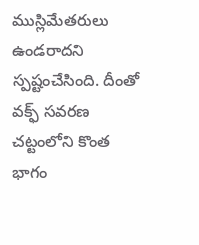ముస్లిమేతరులు ఉండరాదని స్పష్టంచేసింది. దీంతో వక్ఫ్‌ సవరణ చట్టంలోని కొంత భాగం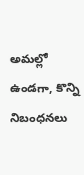అమల్లో ఉండగా, కొన్ని నిబంధనలు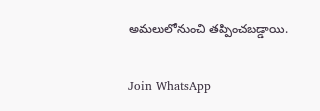అమలులోనుంచి తప్పించబడ్డాయి.

Join WhatsApp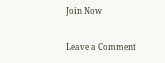Join Now

Leave a Comment